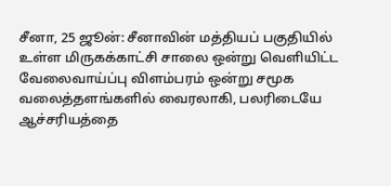சீனா, 25 ஜூன்: சீனாவின் மத்தியப் பகுதியில் உள்ள மிருகக்காட்சி சாலை ஒன்று வெளியிட்ட வேலைவாய்ப்பு விளம்பரம் ஒன்று சமூக வலைத்தளங்களில் வைரலாகி, பலரிடையே ஆச்சரியத்தை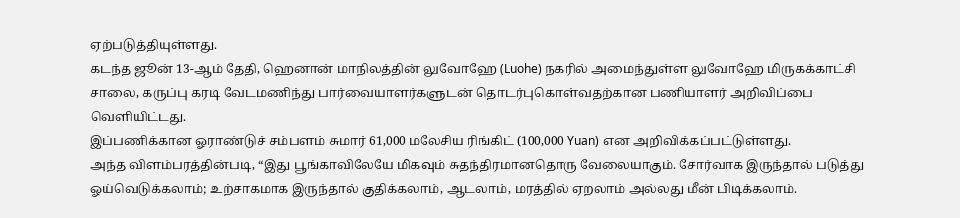ஏற்படுத்தியுள்ளது.
கடந்த ஜூன் 13-ஆம் தேதி, ஹெனான் மாநிலத்தின் லுவோஹே (Luohe) நகரில் அமைந்துள்ள லுவோஹே மிருகக்காட்சி சாலை, கருப்பு கரடி வேடமணிந்து பார்வையாளர்களுடன் தொடர்புகொள்வதற்கான பணியாளர் அறிவிப்பை வெளியிட்டது.
இப்பணிக்கான ஓராண்டுச் சம்பளம் சுமார் 61,000 மலேசிய ரிங்கிட் (100,000 Yuan) என அறிவிக்கப்பட்டுள்ளது.
அந்த விளம்பரத்தின்படி, “இது பூங்காவிலேயே மிகவும் சுதந்திரமானதொரு வேலையாகும். சோர்வாக இருந்தால் படுத்து ஓய்வெடுக்கலாம்; உற்சாகமாக இருந்தால் குதிக்கலாம், ஆடலாம், மரத்தில் ஏறலாம் அல்லது மீன் பிடிக்கலாம்.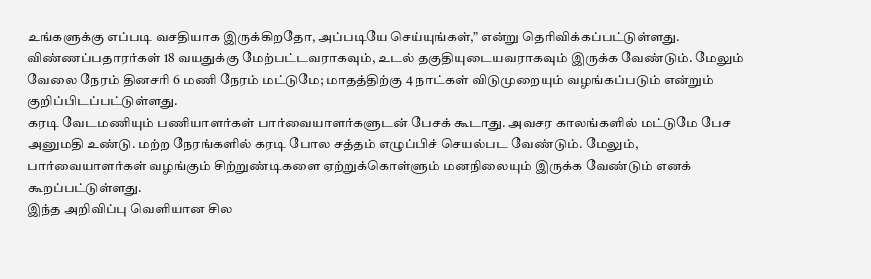உங்களுக்கு எப்படி வசதியாக இருக்கிறதோ, அப்படியே செய்யுங்கள்,” என்று தெரிவிக்கப்பட்டுள்ளது.
விண்ணப்பதாரர்கள் 18 வயதுக்கு மேற்பட்டவராகவும், உடல் தகுதியுடையவராகவும் இருக்க வேண்டும். மேலும் வேலை நேரம் தினசரி 6 மணி நேரம் மட்டுமே; மாதத்திற்கு 4 நாட்கள் விடுமுறையும் வழங்கப்படும் என்றும் குறிப்பிடப்பட்டுள்ளது.
கரடி வேடமணியும் பணியாளர்கள் பார்வையாளர்களுடன் பேசக் கூடாது. அவசர காலங்களில் மட்டுமே பேச அனுமதி உண்டு. மற்ற நேரங்களில் கரடி போல சத்தம் எழுப்பிச் செயல்பட வேண்டும். மேலும், பார்வையாளர்கள் வழங்கும் சிற்றுண்டிகளை ஏற்றுக்கொள்ளும் மனநிலையும் இருக்க வேண்டும் எனக் கூறப்பட்டுள்ளது.
இந்த அறிவிப்பு வெளியான சில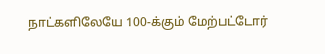நாட்களிலேயே 100-க்கும் மேற்பட்டோர்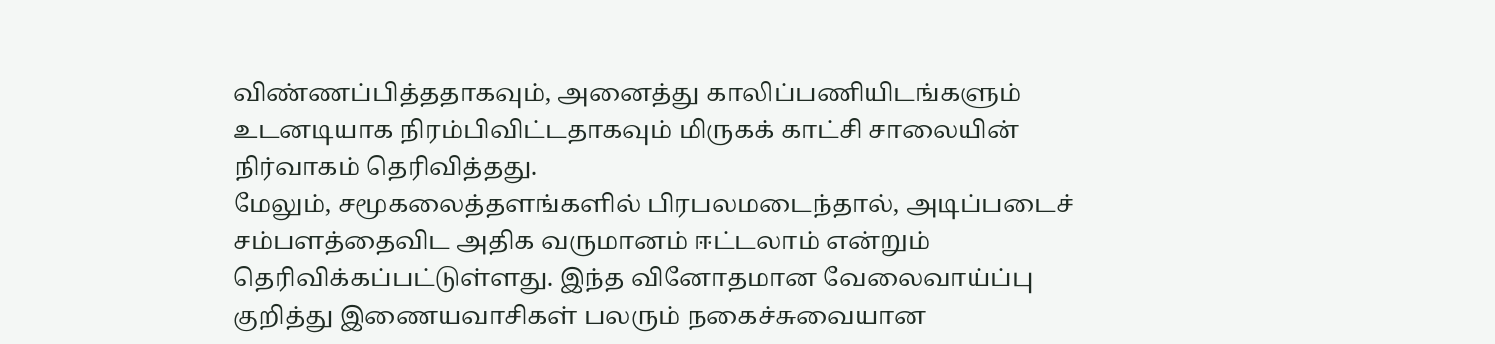விண்ணப்பித்ததாகவும், அனைத்து காலிப்பணியிடங்களும் உடனடியாக நிரம்பிவிட்டதாகவும் மிருகக் காட்சி சாலையின் நிர்வாகம் தெரிவித்தது.
மேலும், சமூகலைத்தளங்களில் பிரபலமடைந்தால், அடிப்படைச் சம்பளத்தைவிட அதிக வருமானம் ஈட்டலாம் என்றும் தெரிவிக்கப்பட்டுள்ளது. இந்த வினோதமான வேலைவாய்ப்பு குறித்து இணையவாசிகள் பலரும் நகைச்சுவையான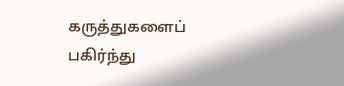கருத்துகளைப் பகிர்ந்து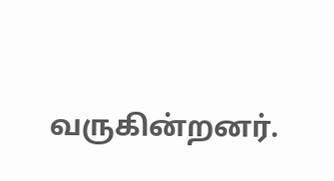வருகின்றனர்.